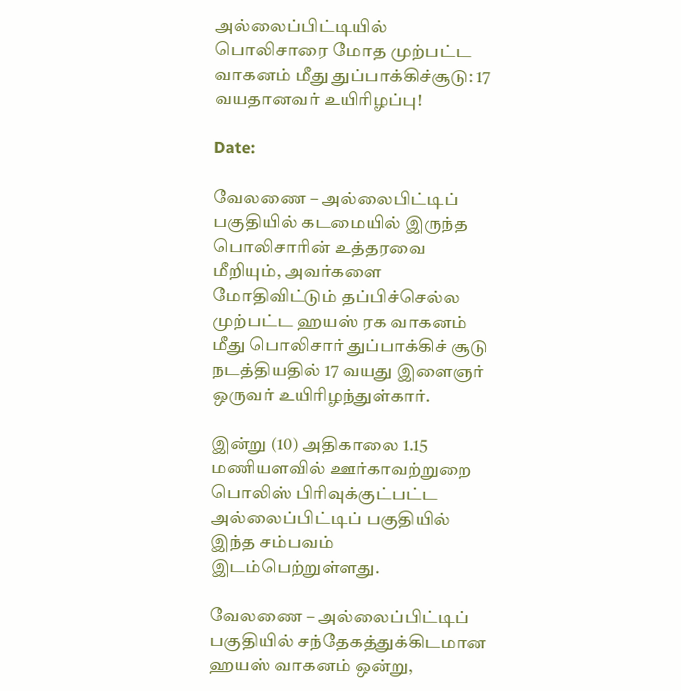அல்லைப்பிட்டியில் பொலிசாரை மோத முற்பட்ட வாகனம் மீது துப்பாக்கிச்சூடு: 17 வயதானவர் உயிரிழப்பு!

Date:

வேலணை – அல்லைபிட்டிப் பகுதியில் கடமையில் இருந்த பொலிசாரின் உத்தரவை மீறியும், அவர்களை மோதிவிட்டும் தப்பிச்செல்ல முற்பட்ட ஹயஸ் ரக வாகனம் மீது பொலிசார் துப்பாக்கிச் சூடு நடத்தியதில் 17 வயது இளைஞர் ஒருவர் உயிரிழந்துள்கார்.

இன்று (10) அதிகாலை 1.15 மணியளவில் ஊர்காவற்றுறை பொலிஸ் பிரிவுக்குட்பட்ட அல்லைப்பிட்டிப் பகுதியில் இந்த சம்பவம் இடம்பெற்றுள்ளது.

வேலணை – அல்லைப்பிட்டிப் பகுதியில் சந்தேகத்துக்கிடமான ஹயஸ் வாகனம் ஒன்று,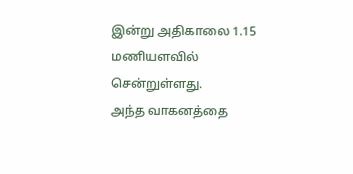இன்று அதிகாலை 1.15 மணியளவில் சென்றுள்ளது.
அந்த வாகனத்தை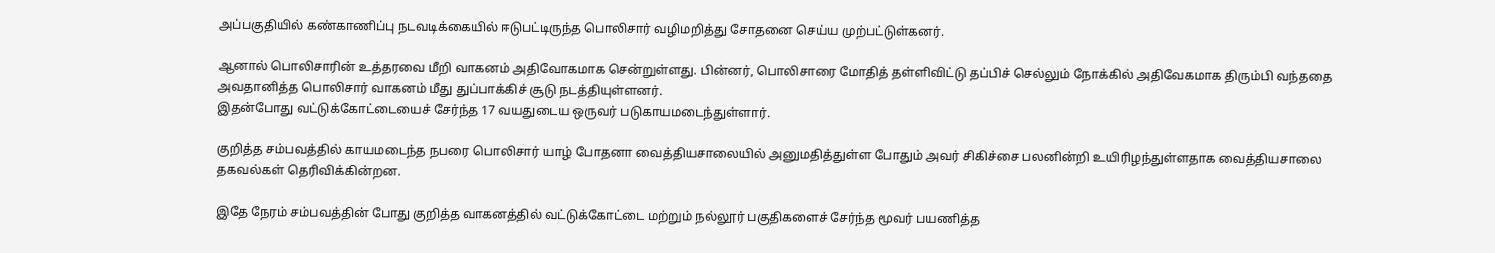அப்பகுதியில் கண்காணிப்பு நடவடிக்கையில் ஈடுபட்டிருந்த பொலிசார் வழிமறித்து சோதனை செய்ய முற்பட்டுள்கனர்.

ஆனால் பொலிசாரின் உத்தரவை மீறி வாகனம் அதிவோகமாக சென்றுள்ளது. பின்னர், பொலிசாரை மோதித் தள்ளிவிட்டு தப்பிச் செல்லும் நோக்கில் அதிவேகமாக திரும்பி வந்ததை அவதானித்த பொலிசார் வாகனம் மீது துப்பாக்கிச் சூடு நடத்தியுள்ளனர்.
இதன்போது வட்டுக்கோட்டையைச் சேர்ந்த 17 வயதுடைய ஒருவர் படுகாயமடைந்துள்ளார்.

குறித்த சம்பவத்தில் காயமடைந்த நபரை பொலிசார் யாழ் போதனா வைத்தியசாலையில் அனுமதித்துள்ள போதும் அவர் சிகிச்சை பலனின்றி உயிரிழந்துள்ளதாக வைத்தியசாலை தகவல்கள் தெரிவிக்கின்றன.

இதே நேரம் சம்பவத்தின் போது குறித்த வாகனத்தில் வட்டுக்கோட்டை மற்றும் நல்லூர் பகுதிகளைச் சேர்ந்த மூவர் பயணித்த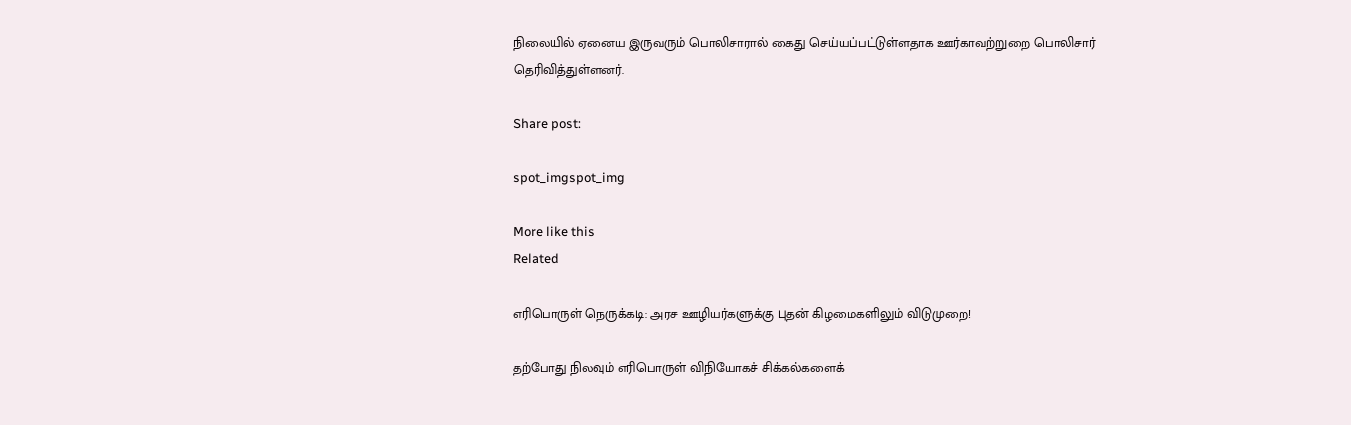நிலையில் ஏனைய இருவரும் பொலிசாரால் கைது செய்யப்பட்டுள்ளதாக ஊர்காவற்றுறை பொலிசார் தெரிவித்துள்ளனர்.

Share post:

spot_imgspot_img

More like this
Related

எரிபொருள் நெருக்கடி: அரச ஊழியர்களுக்கு புதன் கிழமைகளிலும் விடுமுறை!

தற்போது நிலவும் எரிபொருள் விநியோகச் சிக்கல்களைக்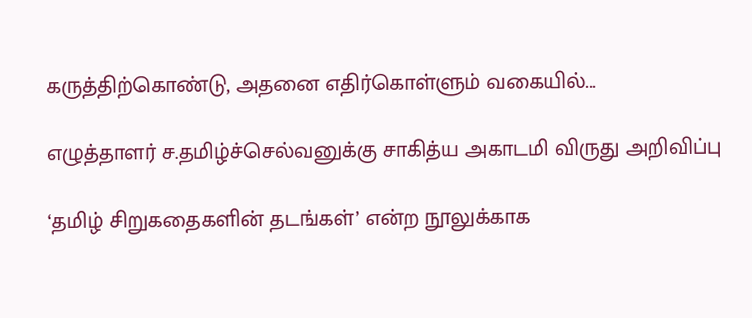கருத்திற்கொண்டு, அதனை எதிர்கொள்ளும் வகையில்...

எழுத்தாளர் ச.தமிழ்ச்செல்வனுக்கு சாகித்ய அகாடமி விருது அறிவிப்பு

‘தமிழ் சிறுகதைகளின் தடங்கள்’ என்ற நூலுக்காக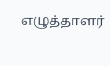எழுத்தாளர்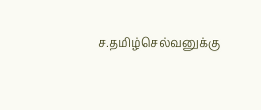ச.தமிழ்செல்வனுக்கு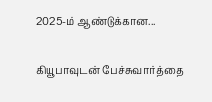2025-ம் ஆண்டுக்கான...

கியூபாவுடன் பேச்சுவார்த்தை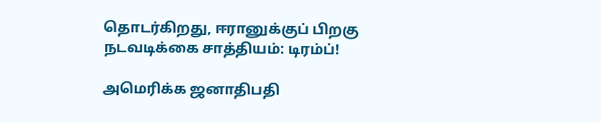தொடர்கிறது, ஈரானுக்குப் பிறகு நடவடிக்கை சாத்தியம்: டிரம்ப்!

அமெரிக்க ஜனாதிபதி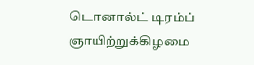டொனால்ட் டிரம்ப் ஞாயிற்றுக்கிழமை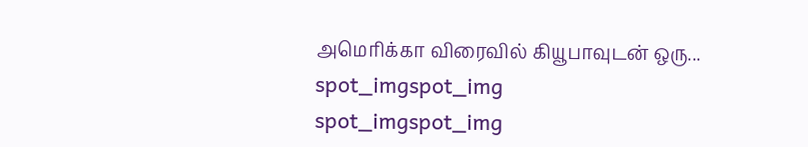அமெரிக்கா விரைவில் கியூபாவுடன் ஒரு...
spot_imgspot_img
spot_imgspot_img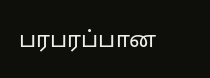பரபரப்பான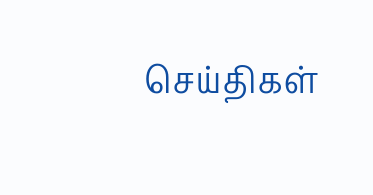செய்திகள்